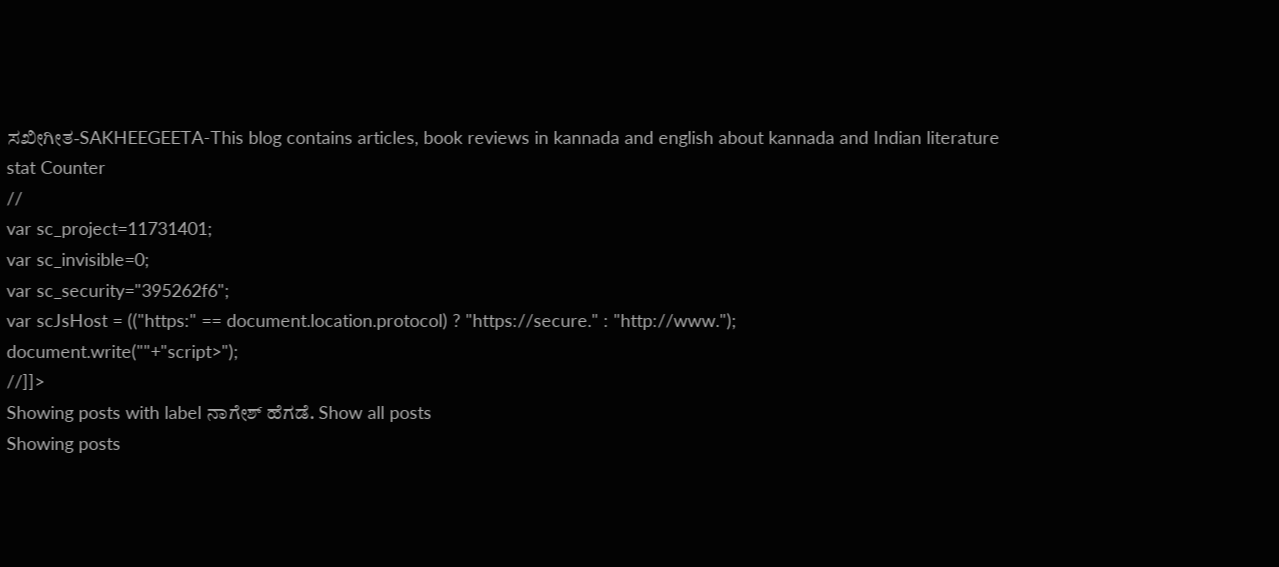ಸಖೀಗೀತ-SAKHEEGEETA-This blog contains articles, book reviews in kannada and english about kannada and Indian literature
stat Counter
//
var sc_project=11731401;
var sc_invisible=0;
var sc_security="395262f6";
var scJsHost = (("https:" == document.location.protocol) ? "https://secure." : "http://www.");
document.write(""+"script>");
//]]>
Showing posts with label ನಾಗೇಶ್ ಹೆಗಡೆ. Show all posts
Showing posts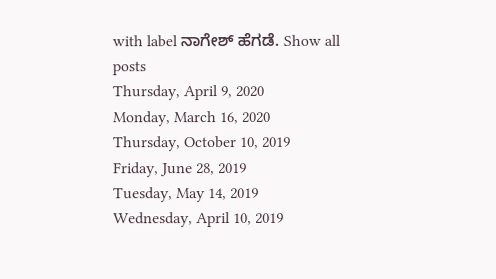with label ನಾಗೇಶ್ ಹೆಗಡೆ. Show all posts
Thursday, April 9, 2020
Monday, March 16, 2020
Thursday, October 10, 2019
Friday, June 28, 2019
Tuesday, May 14, 2019
Wednesday, April 10, 2019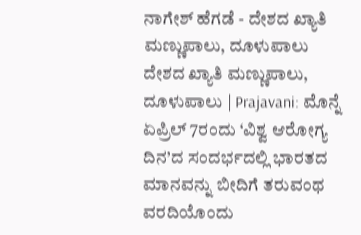ನಾಗೇಶ್ ಹೆಗಡೆ - ದೇಶದ ಖ್ಯಾತಿ ಮಣ್ಣುಪಾಲು, ದೂಳುಪಾಲು
ದೇಶದ ಖ್ಯಾತಿ ಮಣ್ಣುಪಾಲು, ದೂಳುಪಾಲು | Prajavani: ಮೊನ್ನೆ ಏಪ್ರಿಲ್ 7ರಂದು ‘ವಿಶ್ವ ಆರೋಗ್ಯ ದಿನ’ದ ಸಂದರ್ಭದಲ್ಲಿ ಭಾರತದ ಮಾನವನ್ನು ಬೀದಿಗೆ ತರುವಂಥ ವರದಿಯೊಂದು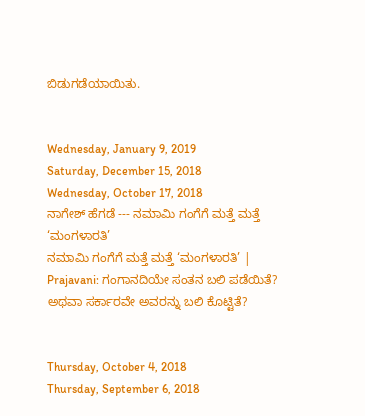ಬಿಡುಗಡೆಯಾಯಿತು.


Wednesday, January 9, 2019
Saturday, December 15, 2018
Wednesday, October 17, 2018
ನಾಗೇಶ್ ಹೆಗಡೆ --- ನಮಾಮಿ ಗಂಗೆಗೆ ಮತ್ತೆ ಮತ್ತೆ ‘ಮಂಗಳಾರತಿ’
ನಮಾಮಿ ಗಂಗೆಗೆ ಮತ್ತೆ ಮತ್ತೆ ‘ಮಂಗಳಾರತಿ’ | Prajavani: ಗಂಗಾನದಿಯೇ ಸಂತನ ಬಲಿ ಪಡೆಯಿತೆ? ಅಥವಾ ಸರ್ಕಾರವೇ ಅವರನ್ನು ಬಲಿ ಕೊಟ್ಟಿತೆ?


Thursday, October 4, 2018
Thursday, September 6, 2018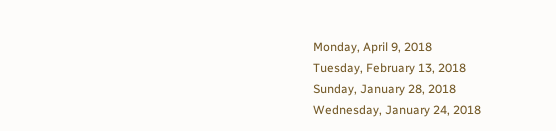Monday, April 9, 2018
Tuesday, February 13, 2018
Sunday, January 28, 2018
Wednesday, January 24, 2018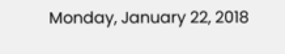Monday, January 22, 2018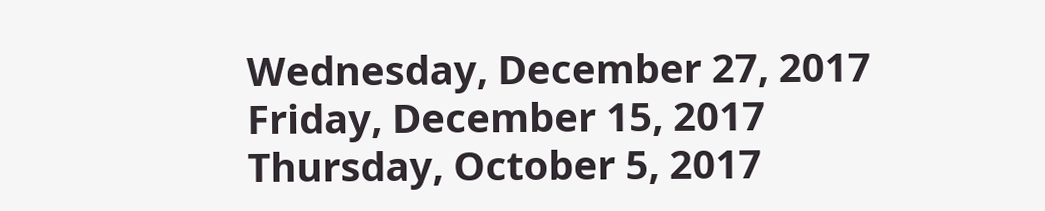Wednesday, December 27, 2017
Friday, December 15, 2017
Thursday, October 5, 2017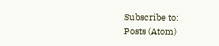Subscribe to:
Posts (Atom)